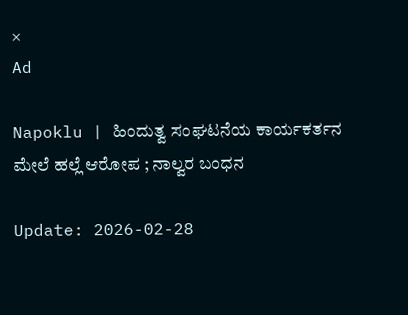×
Ad

Napoklu | ಹಿಂದುತ್ವ ಸಂಘಟನೆಯ ಕಾರ್ಯಕರ್ತನ ಮೇಲೆ ಹಲ್ಲೆ ಆರೋಪ ; ನಾಲ್ವರ ಬಂಧನ

Update: 2026-02-28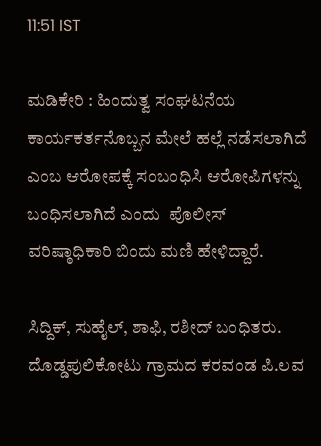11:51 IST

ಮಡಿಕೇರಿ : ಹಿಂದುತ್ವ ಸಂಘಟನೆಯ ಕಾರ್ಯಕರ್ತನೊಬ್ಬನ ಮೇಲೆ ಹಲ್ಲೆ ನಡೆಸಲಾಗಿದೆ ಎಂಬ ಆರೋಪಕ್ಕೆ ಸಂಬಂಧಿಸಿ ಆರೋಪಿಗಳನ್ನು ಬಂಧಿಸಲಾಗಿದೆ ಎಂದು  ಪೊಲೀಸ್ ವರಿಷ್ಠಾಧಿಕಾರಿ ಬಿಂದು ಮಣಿ ಹೇಳಿದ್ದಾರೆ.

ಸಿದ್ದಿಕ್, ಸುಹೈಲ್, ಶಾಫಿ, ರಶೀದ್ ಬಂಧಿತರು. ದೊಡ್ಡಪುಲಿಕೋಟು ಗ್ರಾಮದ ಕರವಂಡ ಪಿ.ಲವ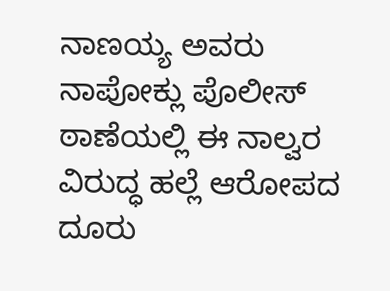ನಾಣಯ್ಯ ಅವರು ನಾಪೋಕ್ಲು ಪೊಲೀಸ್ ಠಾಣೆಯಲ್ಲಿ ಈ ನಾಲ್ವರ ವಿರುದ್ಧ ಹಲ್ಲೆ ಆರೋಪದ ದೂರು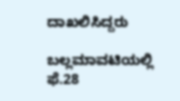ದಾಖಲಿಸಿದ್ದ‌ರು

ಬಲ್ಲಮಾವಟಿಯಲ್ಲಿ ಫೆ.28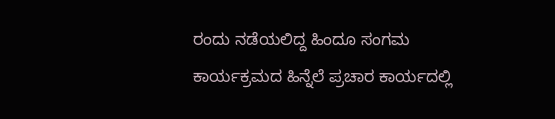ರಂದು ನಡೆಯಲಿದ್ದ ಹಿಂದೂ ಸಂಗಮ ಕಾರ್ಯಕ್ರಮದ ಹಿನ್ನೆಲೆ ಪ್ರಚಾರ ಕಾರ್ಯದಲ್ಲಿ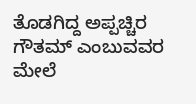ತೊಡಗಿದ್ದ ಅಪ್ಪಚ್ಚಿರ ಗೌತಮ್ ಎಂಬುವವರ ಮೇಲೆ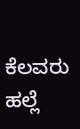ಕೆಲವರು ಹಲ್ಲೆ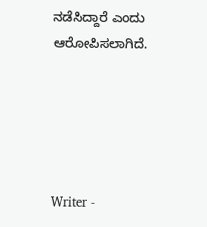ನಡೆಸಿದ್ದಾರೆ ಎಂದು ಆರೋಪಿಸಲಾಗಿದೆ.





Writer -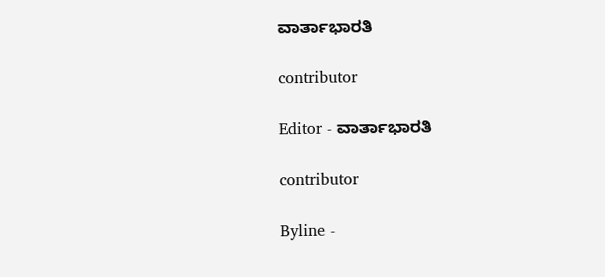ವಾರ್ತಾಭಾರತಿ

contributor

Editor - ವಾರ್ತಾಭಾರತಿ

contributor

Byline -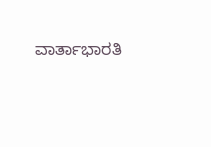ವಾರ್ತಾಭಾರತಿ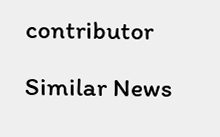contributor

Similar News